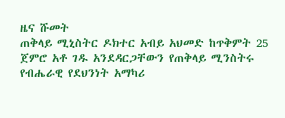ዜና ሹመት
ጠቅላይ ሚኒስትር ዶክተር አብይ አህመድ ከጥቅምት 25 ጀምሮ አቶ ገዱ አንደዳርጋቸውን የጠቅላይ ሚንስትሩ የብሔራዊ የደህንነት አማካሪ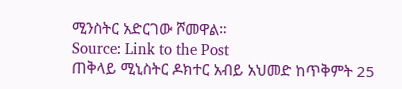ሚንስትር አድርገው ሾመዋል።
Source: Link to the Post
ጠቅላይ ሚኒስትር ዶክተር አብይ አህመድ ከጥቅምት 25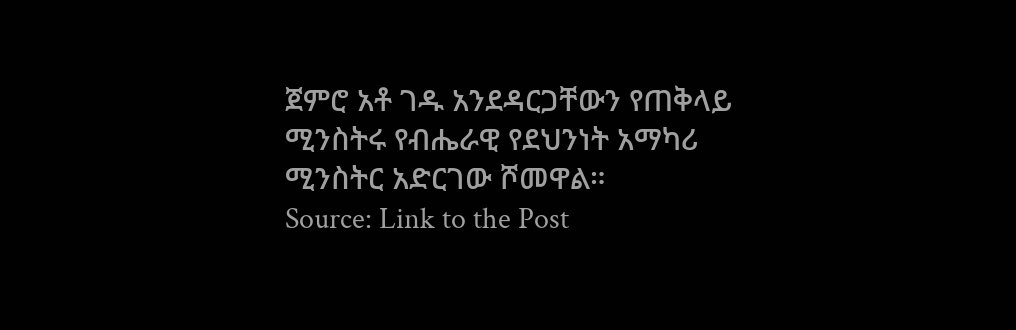ጀምሮ አቶ ገዱ አንደዳርጋቸውን የጠቅላይ ሚንስትሩ የብሔራዊ የደህንነት አማካሪ ሚንስትር አድርገው ሾመዋል።
Source: Link to the Post